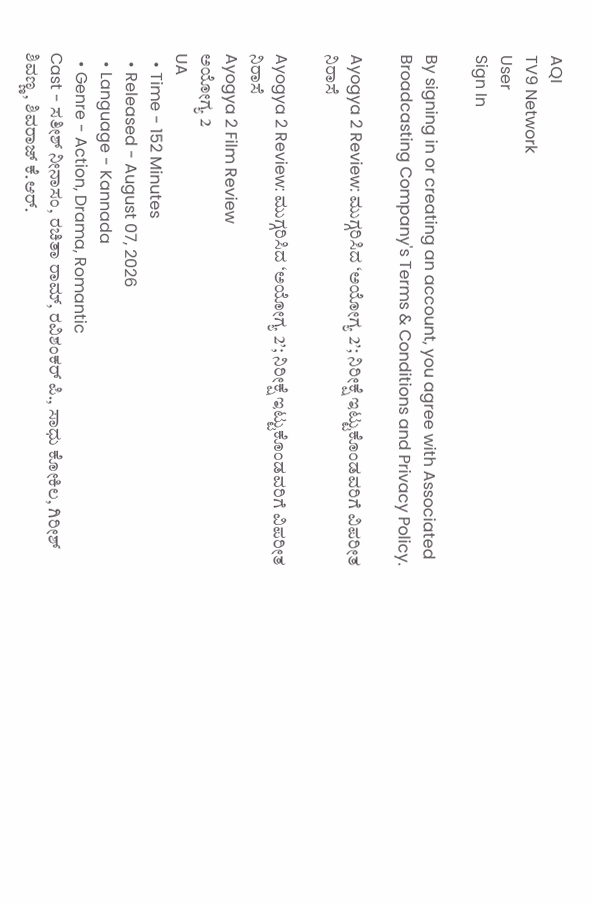AQI
TV9 Network
User
Sign In

By signing in or creating an account, you agree with Associated Broadcasting Company's Terms & Conditions and Privacy Policy.

Ayogya 2 Review: ಮುಗ್ಗರಿಸಿದ ‘ಅಯೋಗ್ಯ 2’; ನಿರೀಕ್ಷೆ ಇಟ್ಟುಕೊಂಡವರಿಗೆ ವಿಪರೀತ ನಿರಾಸೆ

Ayogya 2 Review: ಮುಗ್ಗರಿಸಿದ ‘ಅಯೋಗ್ಯ 2’; ನಿರೀಕ್ಷೆ ಇಟ್ಟುಕೊಂಡವರಿಗೆ ವಿಪರೀತ ನಿರಾಸೆ
Ayogya 2 Film Review
ಅಯೋಗ್ಯ 2
UA
  • Time - 152 Minutes
  • Released - August 07, 2026
  • Language - Kannada
  • Genre - Action, Drama, Romantic
Cast - ಸತೀಶ್ ನೀನಾಸಂ, ರಚಿತಾ ರಾಮ್, ರವಿಶಂಕರ್ ಪಿ., ಸಾಧು ಕೋಕಿಲ, ಗಿರೀಶ್ ಶಿವಣ್ಣ, ಶಿವರಾಜ್ ಕೆ.ಆರ್.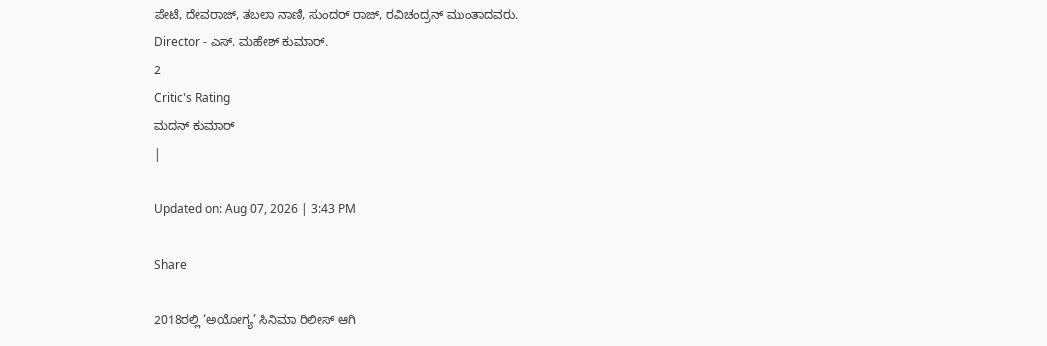ಪೇಟೆ, ದೇವರಾಜ್, ತಬಲಾ ನಾಣಿ, ಸುಂದರ್ ರಾಜ್, ರವಿಚಂದ್ರನ್ ಮುಂತಾದವರು.
Director - ಎಸ್. ಮಹೇಶ್ ಕುಮಾರ್.
2
Critic's Rating
ಮದನ್ ಕುಮಾರ್
|

Updated on: Aug 07, 2026 | 3:43 PM

Share

2018ರಲ್ಲಿ ‘ಅಯೋಗ್ಯ’ ಸಿನಿಮಾ ರಿಲೀಸ್ ಆಗಿ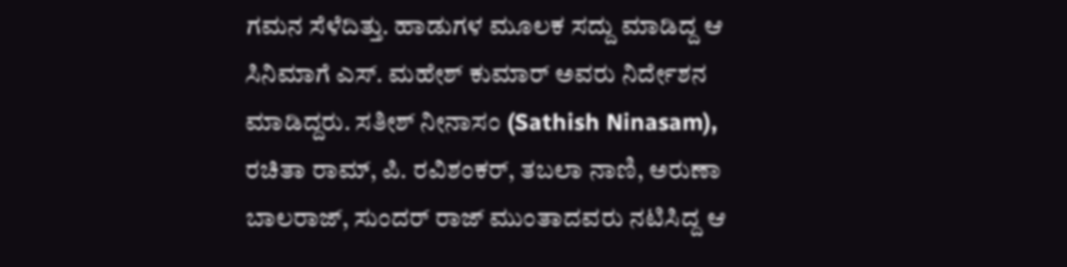ಗಮನ ಸೆಳೆದಿತ್ತು. ಹಾಡುಗಳ ಮೂಲಕ ಸದ್ದು ಮಾಡಿದ್ದ ಆ ಸಿನಿಮಾಗೆ ಎಸ್. ಮಹೇಶ್ ಕುಮಾರ್ ಅವರು ನಿರ್ದೇಶನ ಮಾಡಿದ್ದರು. ಸತೀಶ್ ನೀನಾಸಂ (Sathish Ninasam), ರಚಿತಾ ರಾಮ್, ಪಿ. ರವಿಶಂಕರ್, ತಬಲಾ ನಾಣಿ, ಅರುಣಾ ಬಾಲರಾಜ್, ಸುಂದರ್ ರಾಜ್ ಮುಂತಾದವರು ನಟಿಸಿದ್ದ ಆ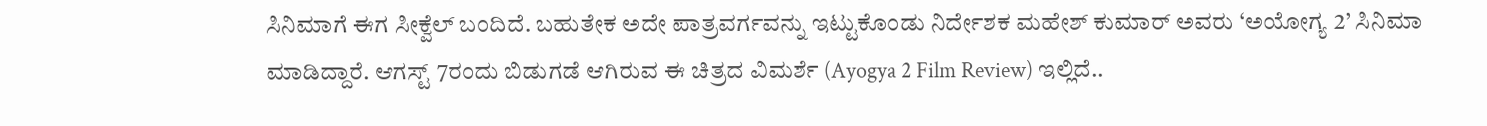ಸಿನಿಮಾಗೆ ಈಗ ಸೀಕ್ವೆಲ್ ಬಂದಿದೆ. ಬಹುತೇಕ ಅದೇ ಪಾತ್ರವರ್ಗವನ್ನು ಇಟ್ಟುಕೊಂಡು ನಿರ್ದೇಶಕ ಮಹೇಶ್ ಕುಮಾರ್ ಅವರು ‘ಅಯೋಗ್ಯ 2’ ಸಿನಿಮಾ ಮಾಡಿದ್ದಾರೆ. ಆಗಸ್ಟ್ 7ರಂದು ಬಿಡುಗಡೆ ಆಗಿರುವ ಈ ಚಿತ್ರದ ವಿಮರ್ಶೆ (Ayogya 2 Film Review) ಇಲ್ಲಿದೆ..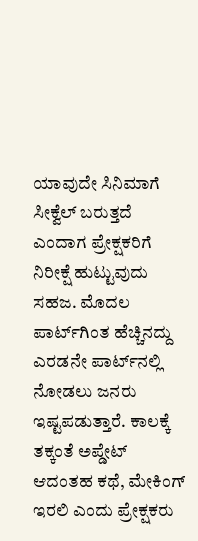ಯಾವುದೇ ಸಿನಿಮಾಗೆ ಸೀಕ್ವೆಲ್ ಬರುತ್ತದೆ ಎಂದಾಗ ಪ್ರೇಕ್ಷಕರಿಗೆ ನಿರೀಕ್ಷೆ ಹುಟ್ಟುವುದು ಸಹಜ. ಮೊದಲ ಪಾರ್ಟ್‌ಗಿಂತ ಹೆಚ್ಚಿನದ್ದು ಎರಡನೇ ಪಾರ್ಟ್‌ನಲ್ಲಿ ನೋಡಲು ಜನರು ಇಷ್ಟಪಡುತ್ತಾರೆ. ಕಾಲಕ್ಕೆ ತಕ್ಕಂತೆ ಅಪ್ಡೇಟ್ ಆದಂತಹ ಕಥೆ, ಮೇಕಿಂಗ್ ಇರಲಿ ಎಂದು ಪ್ರೇಕ್ಷಕರು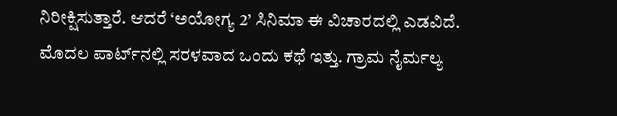ನಿರೀಕ್ಷಿಸುತ್ತಾರೆ. ಆದರೆ ‘ಅಯೋಗ್ಯ 2’ ಸಿನಿಮಾ ಈ ವಿಚಾರದಲ್ಲಿ ಎಡವಿದೆ. ಮೊದಲ ಪಾರ್ಟ್‌ನಲ್ಲಿ ಸರಳವಾದ ಒಂದು ಕಥೆ ಇತ್ತು. ಗ್ರಾಮ‌ ನೈರ್ಮಲ್ಯ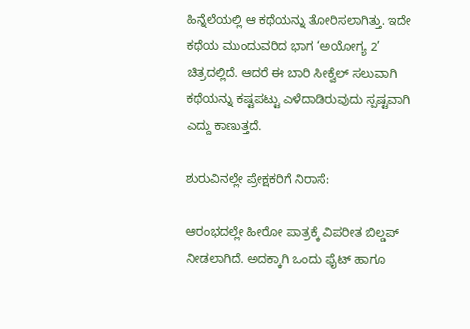ಹಿನ್ನೆಲೆಯಲ್ಲಿ ಆ ಕಥೆಯನ್ನು ತೋರಿಸಲಾಗಿತ್ತು. ಇದೇ ಕಥೆಯ ಮುಂದುವರಿದ ಭಾಗ ‘ಅಯೋಗ್ಯ 2’ ಚಿತ್ರದಲ್ಲಿದೆ. ಆದರೆ ಈ ಬಾರಿ ಸೀಕ್ವೆಲ್ ಸಲುವಾಗಿ ಕಥೆಯನ್ನು ಕಷ್ಟಪಟ್ಟು ಎಳೆದಾಡಿರುವುದು ಸ್ಪಷ್ಟವಾಗಿ ಎದ್ದು ಕಾಣುತ್ತದೆ.

ಶುರುವಿನಲ್ಲೇ ಪ್ರೇಕ್ಷಕರಿಗೆ ನಿರಾಸೆ:

ಆರಂಭದಲ್ಲೇ ಹೀರೋ ಪಾತ್ರಕ್ಕೆ ವಿಪರೀತ ಬಿಲ್ಡಪ್ ನೀಡಲಾಗಿದೆ. ಅದಕ್ಕಾಗಿ ಒಂದು ಫೈಟ್ ಹಾಗೂ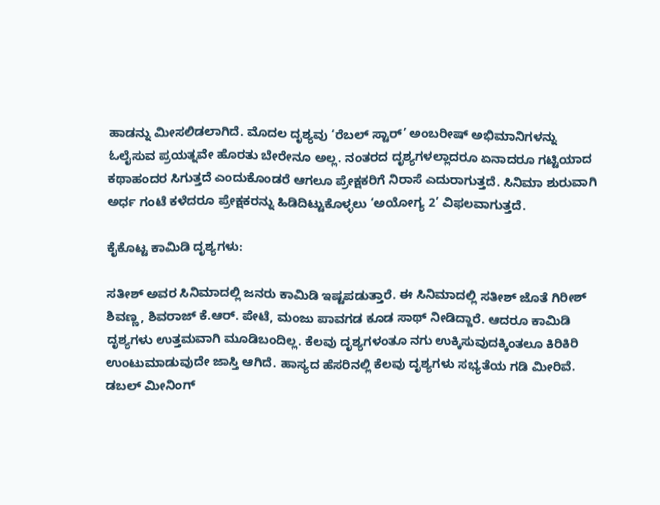ಹಾಡನ್ನು ಮೀಸಲಿಡಲಾಗಿದೆ. ಮೊದಲ ದೃಶ್ಯವು ‘ರೆಬಲ್ ಸ್ಟಾರ್’ ಅಂಬರೀಷ್ ಅಭಿಮಾನಿಗಳನ್ನು ಓಲೈಸುವ ಪ್ರಯತ್ನವೇ ಹೊರತು ಬೇರೇನೂ ಅಲ್ಲ. ನಂತರದ ದೃಶ್ಯಗಳಲ್ಲಾದರೂ ಏನಾದರೂ ಗಟ್ಟಿಯಾದ ಕಥಾಹಂದರ ಸಿಗುತ್ತದೆ ಎಂದುಕೊಂಡರೆ ಆಗಲೂ ಪ್ರೇಕ್ಷಕರಿಗೆ ನಿರಾಸೆ ಎದುರಾಗುತ್ತದೆ. ಸಿನಿಮಾ ಶುರುವಾಗಿ ಅರ್ಧ ಗಂಟೆ ಕಳೆದರೂ ಪ್ರೇಕ್ಷಕರನ್ನು ಹಿಡಿದಿಟ್ಟುಕೊಳ್ಳಲು ‘ಅಯೋಗ್ಯ 2’ ವಿಫಲವಾಗುತ್ತದೆ.

ಕೈಕೊಟ್ಟ ಕಾಮಿಡಿ ದೃಶ್ಯಗಳು:

ಸತೀಶ್ ಅವರ ಸಿನಿಮಾದಲ್ಲಿ ಜನರು ಕಾಮಿಡಿ ಇಷ್ಟಪಡುತ್ತಾರೆ. ಈ ಸಿನಿಮಾದಲ್ಲಿ ಸತೀಶ್ ಜೊತೆ ಗಿರೀಶ್ ಶಿವಣ್ಣ, ಶಿವರಾಜ್ ಕೆ.ಆರ್. ಪೇಟೆ, ಮಂಜು ಪಾವಗಡ ಕೂಡ ಸಾಥ್ ನೀಡಿದ್ದಾರೆ. ಆದರೂ ಕಾಮಿಡಿ ದೃಶ್ಯಗಳು ಉತ್ತಮವಾಗಿ ಮೂಡಿಬಂದಿಲ್ಲ. ಕೆಲವು ದೃಶ್ಯಗಳಂತೂ ನಗು ಉಕ್ಕಿಸುವುದಕ್ಕಿಂತಲೂ ಕಿರಿಕಿರಿ ಉಂಟುಮಾಡುವುದೇ ಜಾಸ್ತಿ ಆಗಿದೆ. ಹಾಸ್ಯದ ಹೆಸರಿನಲ್ಲಿ ಕೆಲವು ದೃಶ್ಯಗಳು ಸಭ್ಯತೆಯ ಗಡಿ ಮೀರಿವೆ. ಡಬಲ್ ಮೀನಿಂಗ್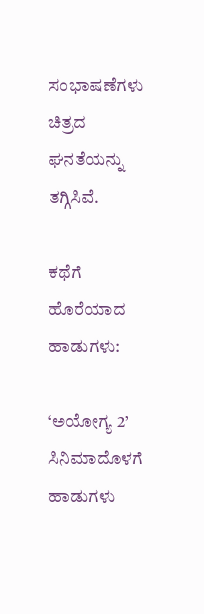ಸಂಭಾಷಣೆಗಳು ಚಿತ್ರದ ಘನತೆಯನ್ನು ತಗ್ಗಿಸಿವೆ.

ಕಥೆಗೆ ಹೊರೆಯಾದ ಹಾಡುಗಳು:

‘ಅಯೋಗ್ಯ 2’ ಸಿನಿಮಾದೊಳಗೆ ಹಾಡುಗಳು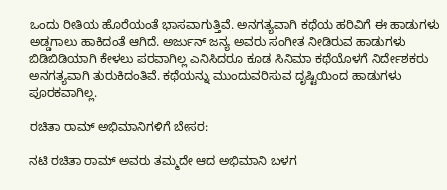ಒಂದು ರೀತಿಯ ಹೊರೆಯಂತೆ ಭಾಸವಾಗುತ್ತಿವೆ. ಅನಗತ್ಯವಾಗಿ ಕಥೆಯ ಹರಿವಿಗೆ ಈ ಹಾಡುಗಳು ಅಡ್ಡಗಾಲು ಹಾಕಿದಂತೆ ಆಗಿದೆ. ಅರ್ಜುನ್ ಜನ್ಯ ಅವರು ಸಂಗೀತ ನೀಡಿರುವ ಹಾಡುಗಳು ಬಿಡಿಬಿಡಿಯಾಗಿ ಕೇಳಲು ಪರವಾಗಿಲ್ಲ ಎನಿಸಿದರೂ ಕೂಡ ಸಿನಿಮಾ ಕಥೆಯೊಳಗೆ ನಿರ್ದೇಶಕರು ಅನಗತ್ಯವಾಗಿ ತುರುಕಿದಂತಿವೆ. ಕಥೆಯನ್ನು ಮುಂದುವರಿಸುವ ದೃಷ್ಟಿಯಿಂದ ಹಾಡುಗಳು ಪೂರಕವಾಗಿಲ್ಲ.

ರಚಿತಾ ರಾಮ್ ಅಭಿಮಾನಿಗಳಿಗೆ ಬೇಸರ:

ನಟಿ ರಚಿತಾ ರಾಮ್ ಅವರು ತಮ್ಮದೇ ಆದ ಅಭಿಮಾನಿ ಬಳಗ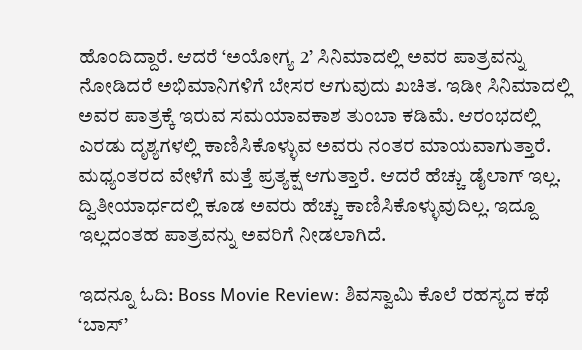ಹೊಂದಿದ್ದಾರೆ. ಆದರೆ ‘ಅಯೋಗ್ಯ 2’ ಸಿನಿಮಾದಲ್ಲಿ ಅವರ ಪಾತ್ರವನ್ನು ನೋಡಿದರೆ ಅಭಿಮಾನಿಗಳಿಗೆ ಬೇಸರ ಆಗುವುದು ಖಚಿತ. ಇಡೀ ಸಿನಿಮಾದಲ್ಲಿ ಅವರ ಪಾತ್ರಕ್ಕೆ ಇರುವ ಸಮಯಾವಕಾಶ ತುಂಬಾ ಕಡಿಮೆ. ಆರಂಭದಲ್ಲಿ ಎರಡು ದೃಶ್ಯಗಳಲ್ಲಿ ಕಾಣಿಸಿಕೊಳ್ಳುವ ಅವರು ನಂತರ ಮಾಯವಾಗುತ್ತಾರೆ. ಮಧ್ಯಂತರದ ವೇಳೆಗೆ ಮತ್ತೆ ಪ್ರತ್ಯಕ್ಷ ಆಗುತ್ತಾರೆ. ಆದರೆ ಹೆಚ್ಚು ಡೈಲಾಗ್ ಇಲ್ಲ. ದ್ವಿತೀಯಾರ್ಧದಲ್ಲಿ ಕೂಡ ಅವರು ಹೆಚ್ಚು ಕಾಣಿಸಿಕೊಳ್ಳುವುದಿಲ್ಲ. ಇದ್ದೂ ಇಲ್ಲದಂತಹ ಪಾತ್ರವನ್ನು ಅವರಿಗೆ ನೀಡಲಾಗಿದೆ.

ಇದನ್ನೂ ಓದಿ: Boss Movie Review: ಶಿವಸ್ವಾಮಿ ಕೊಲೆ ರಹಸ್ಯದ ಕಥೆ ‘ಬಾಸ್’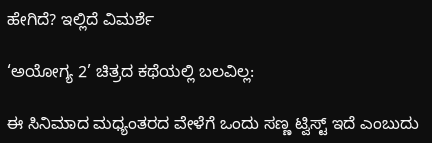ಹೇಗಿದೆ? ಇಲ್ಲಿದೆ ವಿಮರ್ಶೆ

‘ಅಯೋಗ್ಯ 2’ ಚಿತ್ರದ ಕಥೆಯಲ್ಲಿ ಬಲವಿಲ್ಲ:

ಈ ಸಿನಿಮಾದ ಮಧ್ಯಂತರದ ವೇಳೆಗೆ ಒಂದು ಸಣ್ಣ ಟ್ವಿಸ್ಟ್ ಇದೆ ಎಂಬುದು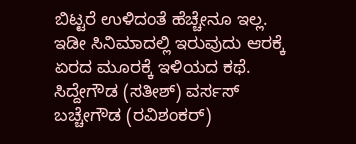ಬಿಟ್ಟರೆ ಉಳಿದಂತೆ ಹೆಚ್ಚೇನೂ ಇಲ್ಲ. ಇಡೀ ಸಿನಿಮಾದಲ್ಲಿ ಇರುವುದು ಆರಕ್ಕೆ ಏರದ ಮೂರಕ್ಕೆ ಇಳಿಯದ ಕಥೆ. ಸಿದ್ದೇಗೌಡ (ಸತೀಶ್) ವರ್ಸಸ್ ಬಚ್ಚೇಗೌಡ (ರವಿಶಂಕರ್)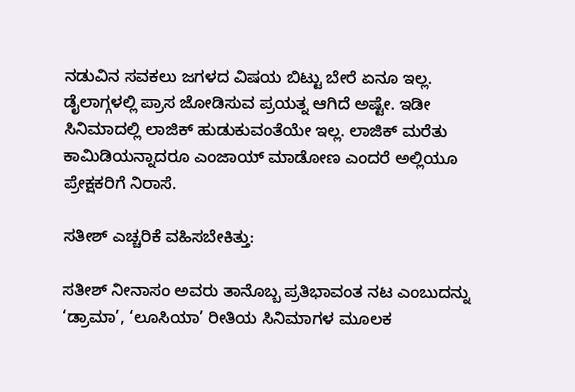ನಡುವಿನ ಸವಕಲು ಜಗಳದ ವಿಷಯ ಬಿಟ್ಟು ಬೇರೆ ಏನೂ ಇಲ್ಲ. ಡೈಲಾಗ್ಗಳಲ್ಲಿ ಪ್ರಾಸ ಜೋಡಿಸುವ ಪ್ರಯತ್ನ ಆಗಿದೆ ಅಷ್ಟೇ. ಇಡೀ ಸಿನಿಮಾದಲ್ಲಿ ಲಾಜಿಕ್ ಹುಡುಕುವಂತೆಯೇ ಇಲ್ಲ. ಲಾಜಿಕ್ ಮರೆತು ಕಾಮಿಡಿಯನ್ನಾದರೂ ಎಂಜಾಯ್ ಮಾಡೋಣ ಎಂದರೆ ಅಲ್ಲಿಯೂ ಪ್ರೇಕ್ಷಕರಿಗೆ ನಿರಾಸೆ.

ಸತೀಶ್ ಎಚ್ಚರಿಕೆ ವಹಿಸಬೇಕಿತ್ತು:

ಸತೀಶ್ ನೀನಾಸಂ ಅವರು ತಾನೊಬ್ಬ ಪ್ರತಿಭಾವಂತ ನಟ ಎಂಬುದನ್ನು ‘ಡ್ರಾಮಾ’, ‘ಲೂಸಿಯಾ’ ರೀತಿಯ ಸಿನಿಮಾಗಳ ಮೂಲಕ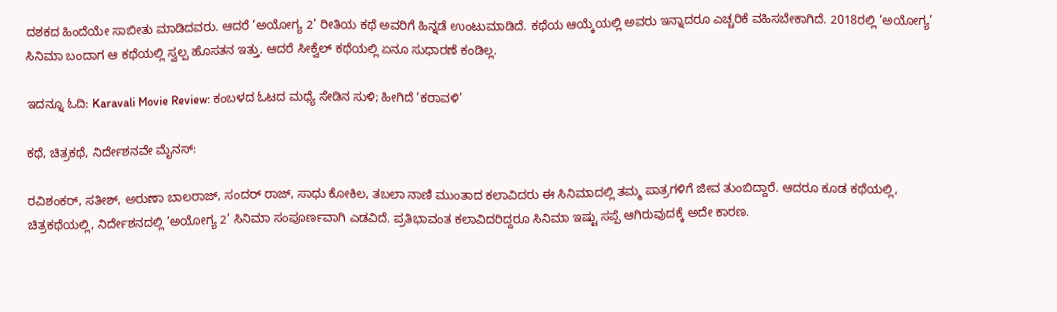ದಶಕದ ಹಿಂದೆಯೇ ಸಾಬೀತು ಮಾಡಿದವರು. ಆದರೆ ‘ಅಯೋಗ್ಯ 2’ ರೀತಿಯ ಕಥೆ ಅವರಿಗೆ ಹಿನ್ನಡೆ ಉಂಟುಮಾಡಿದೆ. ಕಥೆಯ ಆಯ್ಕೆಯಲ್ಲಿ ಅವರು ಇನ್ನಾದರೂ ಎಚ್ಚರಿಕೆ ವಹಿಸಬೇಕಾಗಿದೆ. 2018ರಲ್ಲಿ ‘ಅಯೋಗ್ಯ’ ಸಿನಿಮಾ ಬಂದಾಗ ಆ ಕಥೆಯಲ್ಲಿ ಸ್ವಲ್ಪ ಹೊಸತನ ಇತ್ತು. ಆದರೆ ಸೀಕ್ವೆಲ್ ಕಥೆಯಲ್ಲಿ ಏನೂ ಸುಧಾರಣೆ ಕಂಡಿಲ್ಲ.

ಇದನ್ನೂ ಓದಿ: Karavali Movie Review: ಕಂಬಳದ ಓಟದ ಮಧ್ಯೆ ಸೇಡಿನ ಸುಳಿ; ಹೀಗಿದೆ ‘ಕರಾವಳಿ’

ಕಥೆ, ಚಿತ್ರಕಥೆ, ನಿರ್ದೇಶನವೇ ಮೈನಸ್:

ರವಿಶಂಕರ್, ಸತೀಶ್, ಅರುಣಾ ಬಾಲರಾಜ್, ಸಂದರ್ ರಾಜ್, ಸಾಧು ಕೋಕಿಲ, ತಬಲಾ ನಾಣಿ ಮುಂತಾದ ಕಲಾವಿದರು ಈ ಸಿನಿಮಾದಲ್ಲಿ ತಮ್ಮ ಪಾತ್ರಗಳಿಗೆ ಜೀವ ತುಂಬಿದ್ದಾರೆ. ಆದರೂ ಕೂಡ ಕಥೆಯಲ್ಲಿ, ಚಿತ್ರಕಥೆಯಲ್ಲಿ, ನಿರ್ದೇಶನದಲ್ಲಿ ‘ಅಯೋಗ್ಯ 2’ ಸಿನಿಮಾ ಸಂಪೂರ್ಣವಾಗಿ ಎಡವಿದೆ. ಪ್ರತಿಭಾವಂತ ಕಲಾವಿದರಿದ್ದರೂ ಸಿನಿಮಾ ಇಷ್ಟು ಸಪ್ಪೆ ಆಗಿರುವುದಕ್ಕೆ ಅದೇ ಕಾರಣ.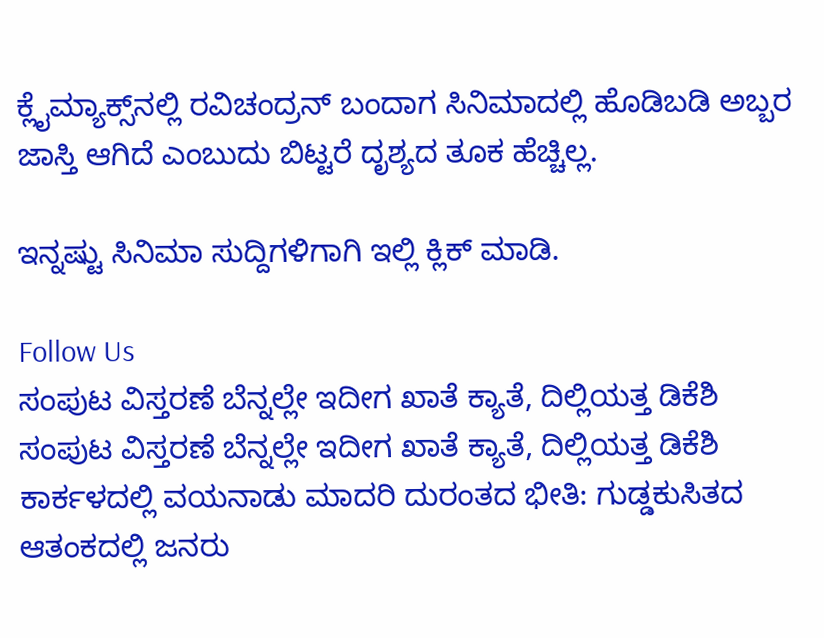ಕ್ಲೈಮ್ಯಾಕ್ಸ್‌ನಲ್ಲಿ ರವಿಚಂದ್ರನ್ ಬಂದಾಗ ಸಿನಿಮಾದಲ್ಲಿ ಹೊಡಿಬಡಿ ಅಬ್ಬರ ಜಾಸ್ತಿ ಆಗಿದೆ ಎಂಬುದು ಬಿಟ್ಟರೆ ದೃಶ್ಯದ ತೂಕ ಹೆಚ್ಚಿಲ್ಲ.

ಇನ್ನಷ್ಟು ಸಿನಿಮಾ ಸುದ್ದಿಗಳಿಗಾಗಿ ಇಲ್ಲಿ ಕ್ಲಿಕ್ ಮಾಡಿ.

Follow Us
ಸಂಪುಟ ವಿಸ್ತರಣೆ ಬೆನ್ನಲ್ಲೇ ಇದೀಗ ಖಾತೆ ಕ್ಯಾತೆ, ದಿಲ್ಲಿಯತ್ತ ಡಿಕೆಶಿ
ಸಂಪುಟ ವಿಸ್ತರಣೆ ಬೆನ್ನಲ್ಲೇ ಇದೀಗ ಖಾತೆ ಕ್ಯಾತೆ, ದಿಲ್ಲಿಯತ್ತ ಡಿಕೆಶಿ
ಕಾರ್ಕಳದಲ್ಲಿ ವಯನಾಡು ಮಾದರಿ ದುರಂತದ ಭೀತಿ: ಗುಡ್ಡಕುಸಿತದ ಆತಂಕದಲ್ಲಿ ಜನರು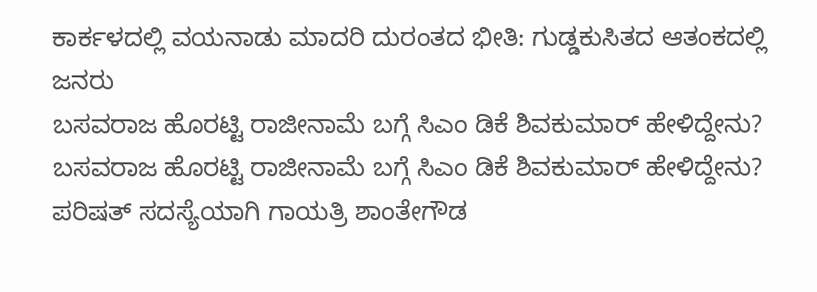ಕಾರ್ಕಳದಲ್ಲಿ ವಯನಾಡು ಮಾದರಿ ದುರಂತದ ಭೀತಿ: ಗುಡ್ಡಕುಸಿತದ ಆತಂಕದಲ್ಲಿ ಜನರು
ಬಸವರಾಜ ಹೊರಟ್ಟಿ ರಾಜೀನಾಮೆ ಬಗ್ಗೆ ಸಿಎಂ ಡಿಕೆ ಶಿವಕುಮಾರ್ ಹೇಳಿದ್ದೇನು?
ಬಸವರಾಜ ಹೊರಟ್ಟಿ ರಾಜೀನಾಮೆ ಬಗ್ಗೆ ಸಿಎಂ ಡಿಕೆ ಶಿವಕುಮಾರ್ ಹೇಳಿದ್ದೇನು?
ಪರಿಷತ್ ಸದಸ್ಯೆಯಾಗಿ ಗಾಯತ್ರಿ ಶಾಂತೇಗೌಡ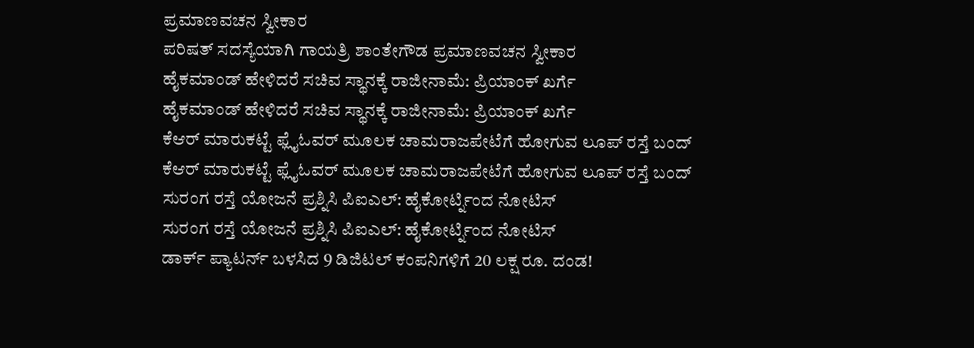ಪ್ರಮಾಣವಚನ ಸ್ವೀಕಾರ
ಪರಿಷತ್ ಸದಸ್ಯೆಯಾಗಿ ಗಾಯತ್ರಿ ಶಾಂತೇಗೌಡ ಪ್ರಮಾಣವಚನ ಸ್ವೀಕಾರ
ಹೈಕಮಾಂಡ್ ಹೇಳಿದರೆ ಸಚಿವ ಸ್ಥಾನಕ್ಕೆ ರಾಜೀನಾಮೆ: ಪ್ರಿಯಾಂಕ್ ಖರ್ಗೆ
ಹೈಕಮಾಂಡ್ ಹೇಳಿದರೆ ಸಚಿವ ಸ್ಥಾನಕ್ಕೆ ರಾಜೀನಾಮೆ: ಪ್ರಿಯಾಂಕ್ ಖರ್ಗೆ
ಕೆಆರ್ ಮಾರುಕಟ್ಟೆ ಫ್ಲೈಓವರ್ ಮೂಲಕ ಚಾಮರಾಜಪೇಟೆಗೆ ಹೋಗುವ ಲೂಪ್ ರಸ್ತೆ ಬಂದ್
ಕೆಆರ್ ಮಾರುಕಟ್ಟೆ ಫ್ಲೈಓವರ್ ಮೂಲಕ ಚಾಮರಾಜಪೇಟೆಗೆ ಹೋಗುವ ಲೂಪ್ ರಸ್ತೆ ಬಂದ್
ಸುರಂಗ ರಸ್ತೆ ಯೋಜನೆ ಪ್ರಶ್ನಿಸಿ ಪಿಐಎಲ್: ಹೈಕೋರ್ಟ್ನಿಂದ ನೋಟಿಸ್
ಸುರಂಗ ರಸ್ತೆ ಯೋಜನೆ ಪ್ರಶ್ನಿಸಿ ಪಿಐಎಲ್: ಹೈಕೋರ್ಟ್ನಿಂದ ನೋಟಿಸ್
ಡಾರ್ಕ್ ಪ್ಯಾಟರ್ನ್ ಬಳಸಿದ 9 ಡಿಜಿಟಲ್ ಕಂಪನಿಗಳಿಗೆ 20 ಲಕ್ಷ ರೂ. ದಂಡ!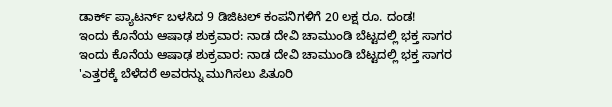ಡಾರ್ಕ್ ಪ್ಯಾಟರ್ನ್ ಬಳಸಿದ 9 ಡಿಜಿಟಲ್ ಕಂಪನಿಗಳಿಗೆ 20 ಲಕ್ಷ ರೂ. ದಂಡ!
ಇಂದು ಕೊನೆಯ ಆಷಾಢ ಶುಕ್ರವಾರ: ನಾಡ ದೇವಿ ಚಾಮುಂಡಿ ಬೆಟ್ಟದಲ್ಲಿ ಭಕ್ತ ಸಾಗರ
ಇಂದು ಕೊನೆಯ ಆಷಾಢ ಶುಕ್ರವಾರ: ನಾಡ ದೇವಿ ಚಾಮುಂಡಿ ಬೆಟ್ಟದಲ್ಲಿ ಭಕ್ತ ಸಾಗರ
'ಎತ್ತರಕ್ಕೆ ಬೆಳೆದರೆ ಅವರನ್ನು ಮುಗಿಸಲು ಪಿತೂರಿ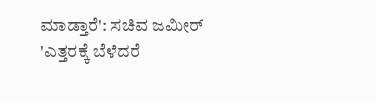ಮಾಡ್ತಾರೆ': ಸಚಿವ ಜಮೀರ್
'ಎತ್ತರಕ್ಕೆ ಬೆಳೆದರೆ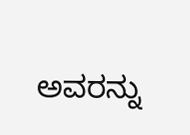ಅವರನ್ನು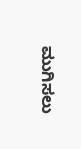ಮುಗಿಸಲು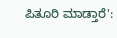ಪಿತೂರಿ ಮಾಡ್ತಾರೆ':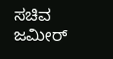ಸಚಿವ ಜಮೀರ್